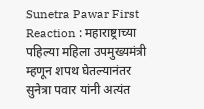Sunetra Pawar First Reaction : महाराष्ट्राच्या पहिल्या महिला उपमुख्यमंत्री म्हणून शपथ घेतल्यानंतर सुनेत्रा पवार यांनी अत्यंत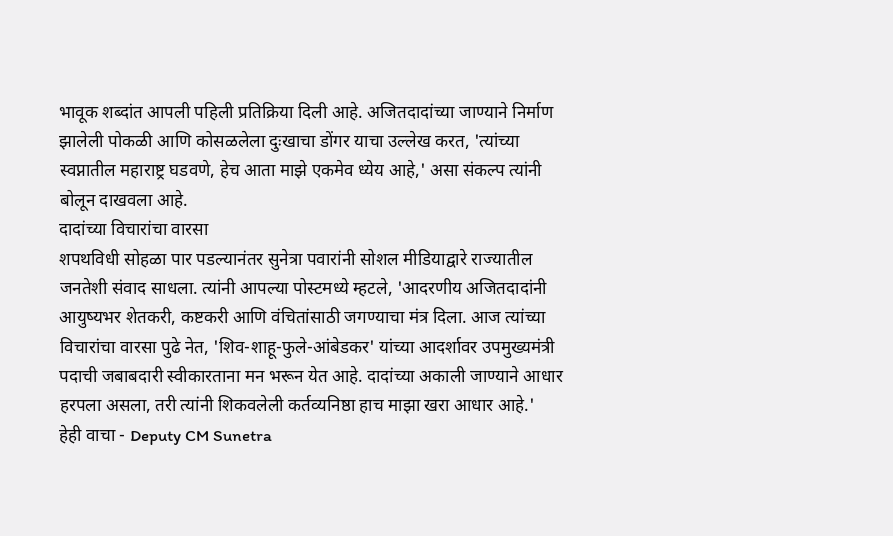भावूक शब्दांत आपली पहिली प्रतिक्रिया दिली आहे. अजितदादांच्या जाण्याने निर्माण झालेली पोकळी आणि कोसळलेला दुःखाचा डोंगर याचा उल्लेख करत, 'त्यांच्या स्वप्नातील महाराष्ट्र घडवणे, हेच आता माझे एकमेव ध्येय आहे,' असा संकल्प त्यांनी बोलून दाखवला आहे.
दादांच्या विचारांचा वारसा
शपथविधी सोहळा पार पडल्यानंतर सुनेत्रा पवारांनी सोशल मीडियाद्वारे राज्यातील जनतेशी संवाद साधला. त्यांनी आपल्या पोस्टमध्ये म्हटले, 'आदरणीय अजितदादांनी आयुष्यभर शेतकरी, कष्टकरी आणि वंचितांसाठी जगण्याचा मंत्र दिला. आज त्यांच्या विचारांचा वारसा पुढे नेत, 'शिव-शाहू-फुले-आंबेडकर' यांच्या आदर्शावर उपमुख्यमंत्री पदाची जबाबदारी स्वीकारताना मन भरून येत आहे. दादांच्या अकाली जाण्याने आधार हरपला असला, तरी त्यांनी शिकवलेली कर्तव्यनिष्ठा हाच माझा खरा आधार आहे.'
हेही वाचा - Deputy CM Sunetra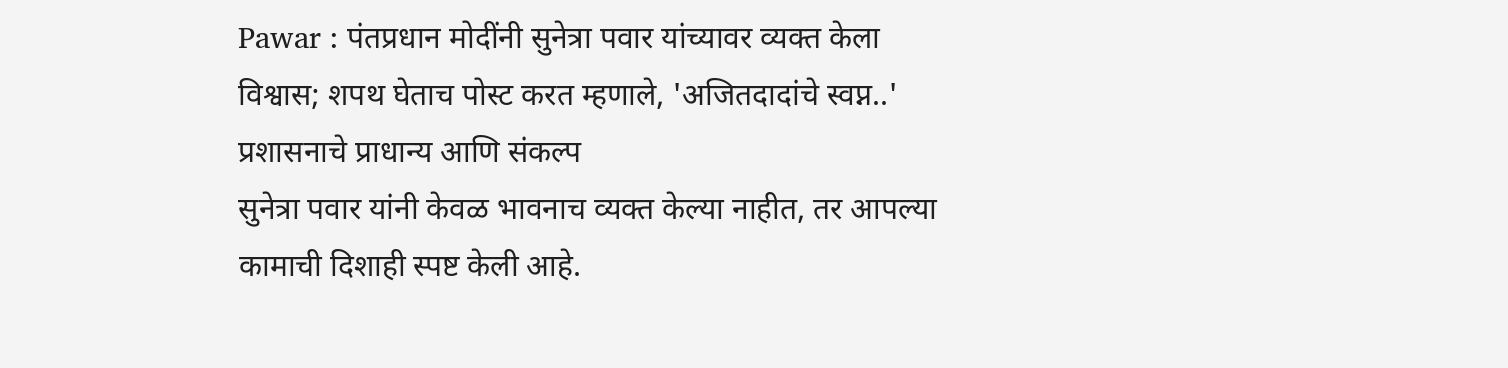Pawar : पंतप्रधान मोदींनी सुनेत्रा पवार यांच्यावर व्यक्त केला विश्वास; शपथ घेताच पोस्ट करत म्हणाले, 'अजितदादांचे स्वप्न..'
प्रशासनाचे प्राधान्य आणि संकल्प
सुनेत्रा पवार यांनी केवळ भावनाच व्यक्त केल्या नाहीत, तर आपल्या कामाची दिशाही स्पष्ट केली आहे.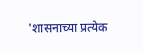'शासनाच्या प्रत्येक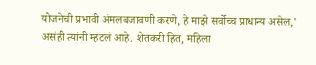योजनेची प्रभावी अंमलबजावणी करणे, हे माझे सर्वोच्च प्राधान्य असेल,' असंही त्यांनी म्हटलं आहे. शेतकरी हित, महिला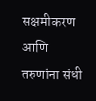सक्षमीकरण आणि तरुणांना संधी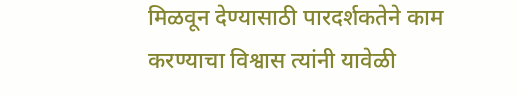मिळवून देण्यासाठी पारदर्शकतेने काम करण्याचा विश्वास त्यांनी यावेळी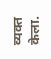व्यक्त केला.